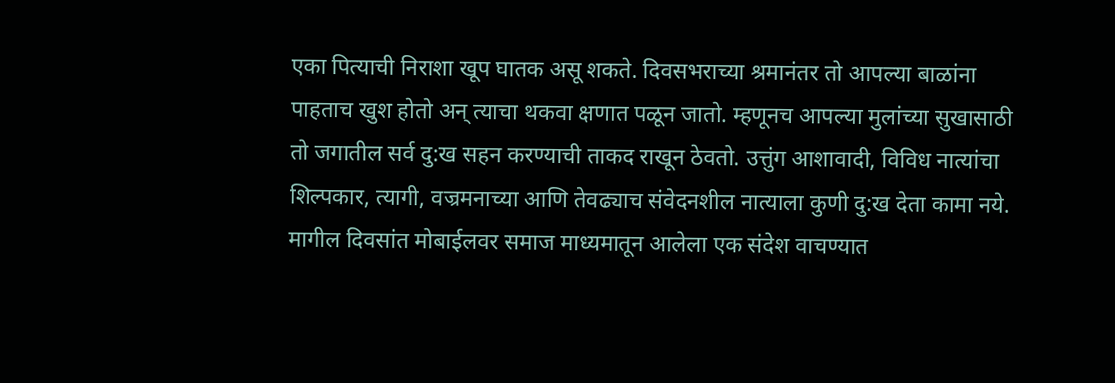एका पित्याची निराशा खूप घातक असू शकते. दिवसभराच्या श्रमानंतर तो आपल्या बाळांना पाहताच खुश होतो अन् त्याचा थकवा क्षणात पळून जातो. म्हणूनच आपल्या मुलांच्या सुखासाठी तो जगातील सर्व दु:ख सहन करण्याची ताकद राखून ठेवतो. उत्तुंग आशावादी, विविध नात्यांचा शिल्पकार, त्यागी, वज्रमनाच्या आणि तेवढ्याच संवेदनशील नात्याला कुणी दु:ख देता कामा नये.
मागील दिवसांत मोबाईलवर समाज माध्यमातून आलेला एक संदेश वाचण्यात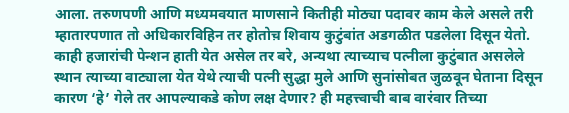आला. तरुणपणी आणि मध्यमवयात माणसाने कितीही मोठ्या पदावर काम केले असले तरी म्हातारपणात तो अधिकारविहिन तर होतोच़ शिवाय कुटुंबांत अडगळीत पडलेला दिसून येतो. काही हजारांची पेन्शन हाती येत असेल तर बरे, अन्यथा त्याच्याच पत्नीला कुटुंबात असलेले स्थान त्याच्या वाट्याला येत येथे त्याची पत्नी सुद्धा मुले आणि सुनांसोबत जुळवून घेताना दिसून कारण ‘हे’ गेले तर आपल्याकडे कोण लक्ष देणार? ही महत्त्वाची बाब वारंवार तिच्या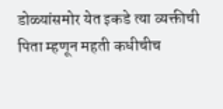डोळ्यांसमोर येत इकडे त्या व्यक्तीची पिता म्हणून महती कधीचीच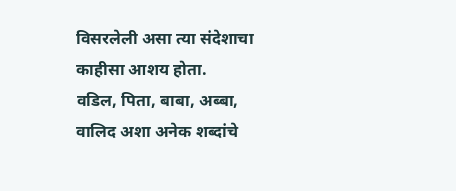विसरलेली असा त्या संदेशाचा काहीसा आशय होता.
वडिल, पिता, बाबा, अब्बा, वालिद अशा अनेक शब्दांचे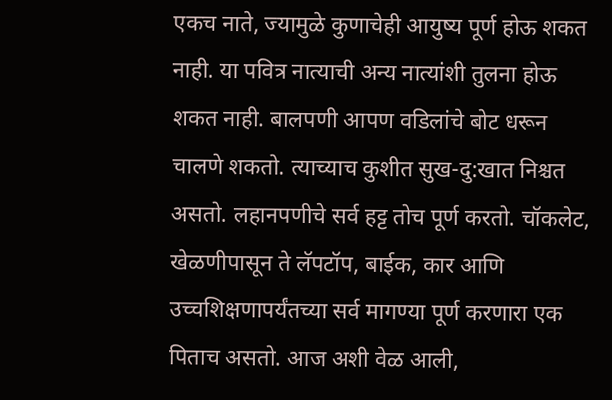एकच नाते, ज्यामुळे कुणाचेही आयुष्य पूर्ण होऊ शकत नाही. या पवित्र नात्याची अन्य नात्यांशी तुलना होऊ शकत नाही. बालपणी आपण वडिलांचे बोट धरून चालणे शकतो. त्याच्याच कुशीत सुख-दु:खात निश्चत असतो. लहानपणीचे सर्व हट्ट तोच पूर्ण करतो. चॉकलेट, खेळणीपासून ते लॅपटॉप, बाईक, कार आणि उच्चशिक्षणापर्यंतच्या सर्व मागण्या पूर्ण करणारा एक पिताच असतो. आज अशी वेळ आली,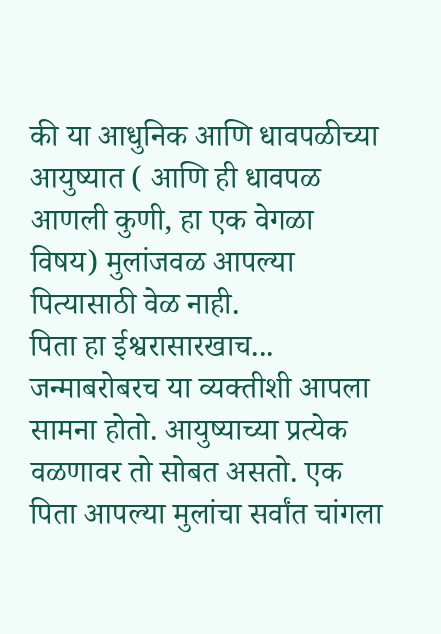की या आधुनिक आणि धावपळीच्या आयुष्यात ( आणि ही धावपळ आणली कुणी, हा एक वेगळा विषय) मुलांजवळ आपल्या पित्यासाठी वेळ नाही.
पिता हा ईश्वरासारखाच... जन्माबरोबरच या व्यक्तीशी आपला सामना होतो. आयुष्याच्या प्रत्येक वळणावर तो सोबत असतो. एक पिता आपल्या मुलांचा सर्वांत चांगला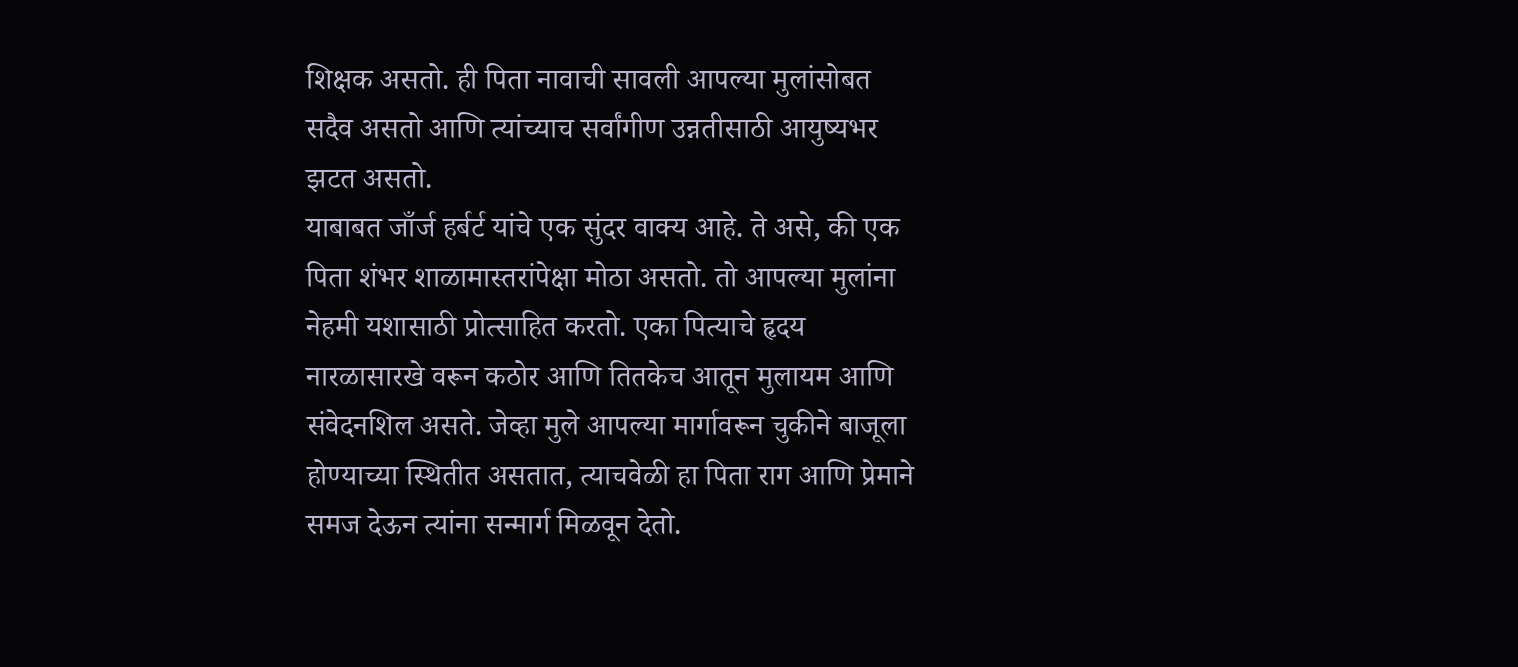शिक्षक असतो. ही पिता नावाची सावली आपल्या मुलांसोबत सदैव असतो आणि त्यांच्याच सर्वांगीण उन्नतीसाठी आयुष्यभर झटत असतो.
याबाबत जाँर्ज हर्बर्ट यांचे एक सुंदर वाक्य आहे. ते असे, की एक पिता शंभर शाळामास्तरांपेक्षा मोठा असतो. तो आपल्या मुलांना नेहमी यशासाठी प्रोत्साहित करतो. एका पित्याचे हृदय नारळासारखे वरून कठोर आणि तितकेच आतून मुलायम आणि संवेदनशिल असते. जेव्हा मुले आपल्या मार्गावरून चुकीने बाजूला होण्याच्या स्थितीत असतात, त्याचवेळी हा पिता राग आणि प्रेमाने समज देऊन त्यांना सन्मार्ग मिळवून देतो.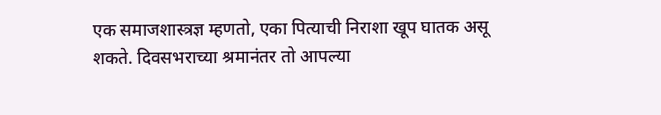एक समाजशास्त्रज्ञ म्हणतो, एका पित्याची निराशा खूप घातक असू शकते. दिवसभराच्या श्रमानंतर तो आपल्या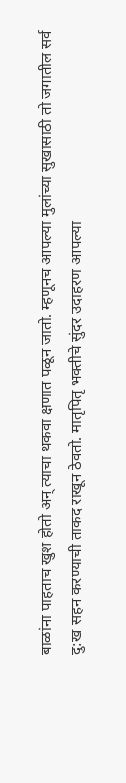बाळांना पाहताच खुश होतो अन् त्याचा थकवा क्षणात पळून जातो. म्हणूनच आपल्या मुलांच्या सुखासाठी तो जगातील सर्व दु:ख सहन करण्याची ताकद राखून ठेवतो. मातृपितृ भक्तीचे सुंदर उदाहरण आपल्या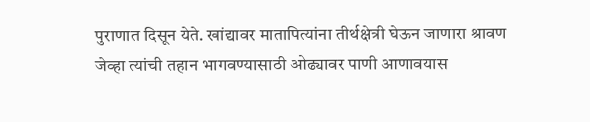पुराणात दिसून येते. खांद्यावर मातापित्यांना तीर्थक्षेत्री घेऊन जाणारा श्रावण जेव्हा त्यांची तहान भागवण्यासाठी ओढ्यावर पाणी आणावयास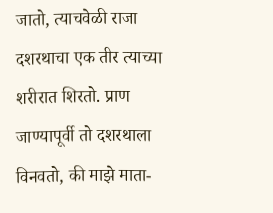जातो, त्याचवेळी राजा दशरथाचा एक तीर त्याच्या शरीरात शिरतो. प्राण जाण्यापूर्वी तो दशरथाला विनवतो, की माझे माता-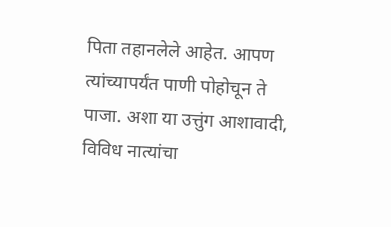पिता तहानलेले आहेत. आपण त्यांच्यापर्यंत पाणी पोहोचून ते पाजा. अशा या उत्तुंग आशावादी, विविध नात्यांचा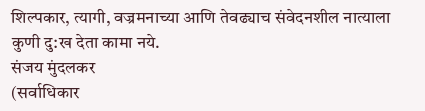शिल्पकार, त्यागी, वज्रमनाच्या आणि तेवढ्याच संवेदनशील नात्याला कुणी दु:ख देता कामा नये.
संजय मुंदलकर
(सर्वाधिकार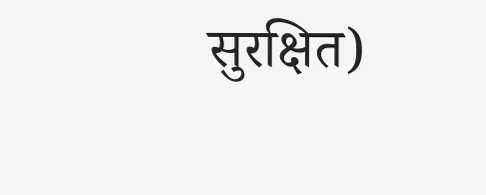सुरक्षित)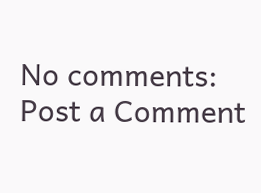No comments:
Post a Comment